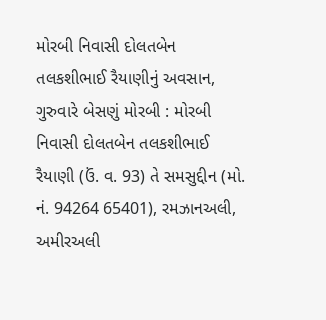મોરબી નિવાસી દોલતબેન તલકશીભાઈ રૈયાણીનું અવસાન, ગુરુવારે બેસણું મોરબી : મોરબી નિવાસી દોલતબેન તલકશીભાઈ રૈયાણી (ઉં. વ. 93) તે સમસુદ્દીન (મો. નં. 94264 65401), રમઝાનઅલી, અમીરઅલી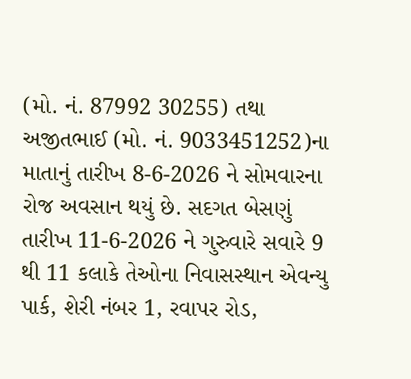(મો. નં. 87992 30255) તથા અજીતભાઈ (મો. નં. 9033451252)ના માતાનું તારીખ 8-6-2026 ને સોમવારના રોજ અવસાન થયું છે. સદગત બેસણું તારીખ 11-6-2026 ને ગુરુવારે સવારે 9 થી 11 કલાકે તેઓના નિવાસસ્થાન એવન્યુ પાર્ક, શેરી નંબર 1, રવાપર રોડ,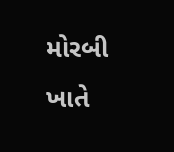મોરબી ખાતે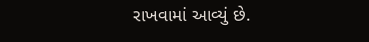રાખવામાં આવ્યું છે.